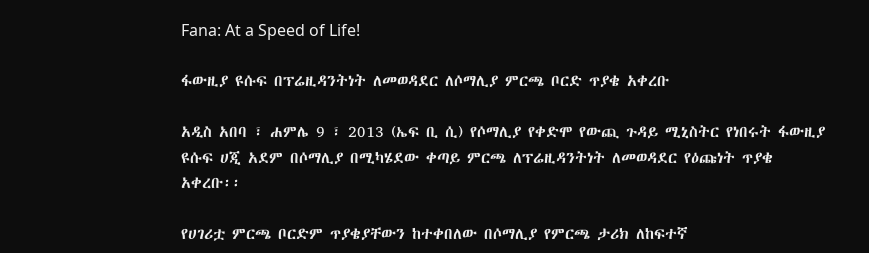Fana: At a Speed of Life!

ፋውዚያ ዩሱፍ በፕሬዚዳንትነት ለመወዳደር ለሶማሊያ ምርጫ ቦርድ ጥያቄ አቀረቡ

አዲስ አበባ ፣ ሐምሌ 9 ፣ 2013 (ኤፍ ቢ ሲ) የሶማሊያ የቀድሞ የውጪ ጉዳይ ሚኒስትር የነበሩት ፋውዚያ ዩሱፍ ሀጂ አደም በሶማሊያ በሚካሄደው ቀጣይ ምርጫ ለፕሬዚዳንትነት ለመወዳደር የዕጩነት ጥያቄ አቀረቡ፡፡

የሀገሪቷ ምርጫ ቦርድም ጥያቄያቸውን ከተቀበለው በሶማሊያ የምርጫ ታሪክ ለከፍተኛ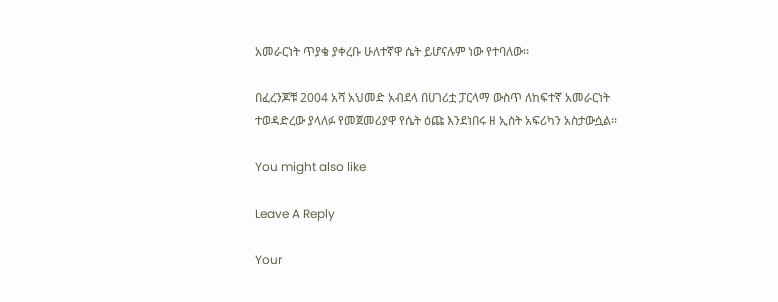አመራርነት ጥያቄ ያቀረቡ ሁለተኛዋ ሴት ይሆናሉም ነው የተባለው፡፡

በፈረንጆቹ 2004 አሻ አህመድ አብደላ በሀገሪቷ ፓርላማ ውስጥ ለከፍተኛ አመራርነት ተወዳድረው ያላለፉ የመጀመሪያዋ የሴት ዕጩ እንደነበሩ ዘ ኢስት አፍሪካን አስታውሷል፡፡

You might also like

Leave A Reply

Your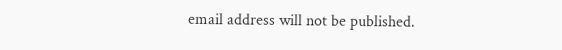email address will not be published.